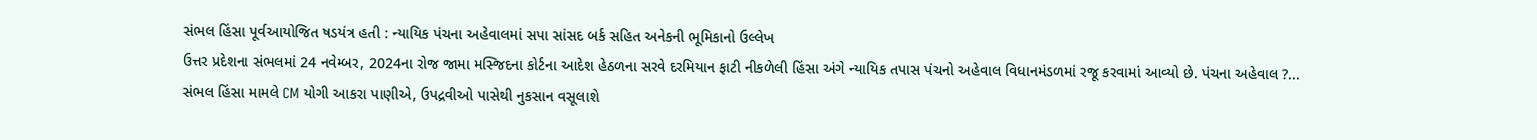સંભલ હિંસા પૂર્વઆયોજિત ષડયંત્ર હતી : ન્યાયિક પંચના અહેવાલમાં સપા સાંસદ બર્ક સહિત અનેકની ભૂમિકાનો ઉલ્લેખ
ઉત્તર પ્રદેશના સંભલમાં 24 નવેમ્બર, 2024ના રોજ જામા મસ્જિદના કોર્ટના આદેશ હેઠળના સરવે દરમિયાન ફાટી નીકળેલી હિંસા અંગે ન્યાયિક તપાસ પંચનો અહેવાલ વિધાનમંડળમાં રજૂ કરવામાં આવ્યો છે. પંચના અહેવાલ ?...
સંભલ હિંસા મામલે CM યોગી આકરા પાણીએ, ઉપદ્રવીઓ પાસેથી નુકસાન વસૂલાશે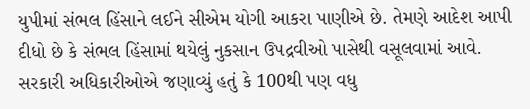યુપીમાં સંભલ હિંસાને લઈને સીએમ યોગી આકરા પાણીએ છે. તેમણે આદેશ આપી દીધો છે કે સંભલ હિંસામાં થયેલું નુકસાન ઉપદ્રવીઓ પાસેથી વસૂલવામાં આવે. સરકારી અધિકારીઓએ જણાવ્યું હતું કે 100થી પણ વધુ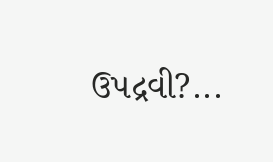ઉપદ્રવી?...